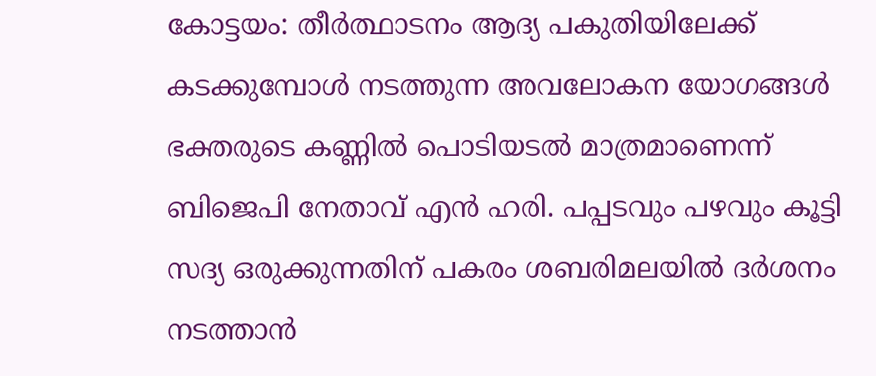കോട്ടയം: തീർത്ഥാടനം ആദ്യ പകുതിയിലേക്ക് കടക്കുമ്പോൾ നടത്തുന്ന അവലോകന യോഗങ്ങൾ ഭക്തരുടെ കണ്ണിൽ പൊടിയടൽ മാത്രമാണെന്ന് ബിജെപി നേതാവ് എൻ ഹരി. പപ്പടവും പഴവും കൂട്ടി സദ്യ ഒരുക്കുന്നതിന് പകരം ശബരിമലയിൽ ദർശനം നടത്താൻ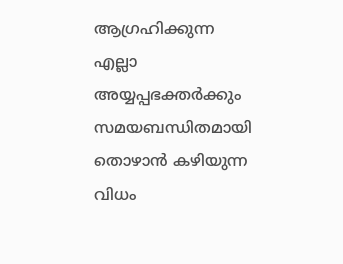ആഗ്രഹിക്കുന്ന എല്ലാ അയ്യപ്പഭക്തർക്കും സമയബന്ധിതമായി തൊഴാൻ കഴിയുന്ന വിധം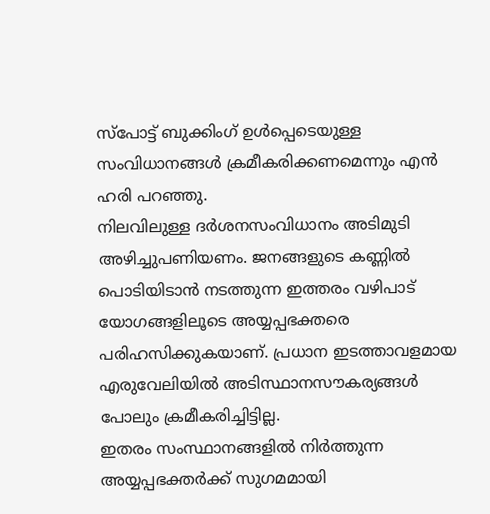സ്പോട്ട് ബുക്കിംഗ് ഉൾപ്പെടെയുള്ള സംവിധാനങ്ങൾ ക്രമീകരിക്കണമെന്നും എൻ ഹരി പറഞ്ഞു.
നിലവിലുള്ള ദർശനസംവിധാനം അടിമുടി അഴിച്ചുപണിയണം. ജനങ്ങളുടെ കണ്ണിൽ പൊടിയിടാൻ നടത്തുന്ന ഇത്തരം വഴിപാട് യോഗങ്ങളിലൂടെ അയ്യപ്പഭക്തരെ പരിഹസിക്കുകയാണ്. പ്രധാന ഇടത്താവളമായ എരുവേലിയിൽ അടിസ്ഥാനസൗകര്യങ്ങൾ പോലും ക്രമീകരിച്ചിട്ടില്ല.
ഇതരം സംസ്ഥാനങ്ങളിൽ നിർത്തുന്ന അയ്യപ്പഭക്തർക്ക് സുഗമമായി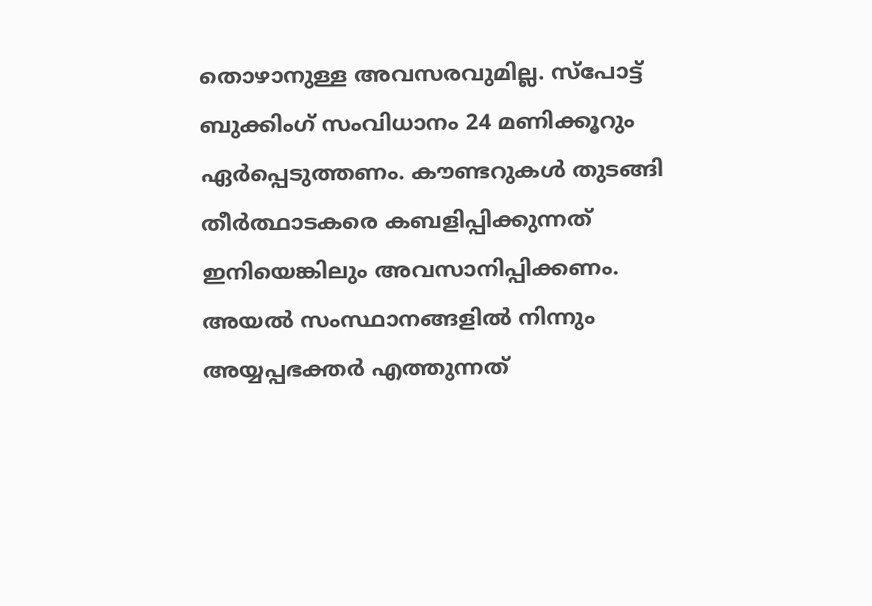തൊഴാനുള്ള അവസരവുമില്ല. സ്പോട്ട് ബുക്കിംഗ് സംവിധാനം 24 മണിക്കൂറും ഏർപ്പെടുത്തണം. കൗണ്ടറുകൾ തുടങ്ങി തീർത്ഥാടകരെ കബളിപ്പിക്കുന്നത് ഇനിയെങ്കിലും അവസാനിപ്പിക്കണം. അയൽ സംസ്ഥാനങ്ങളിൽ നിന്നും അയ്യപ്പഭക്തർ എത്തുന്നത്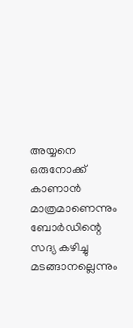അയ്യനെ ഒരുനോക്ക് കാണാൻ മാത്രമാണെന്നും ബോർഡിന്റെ സദ്യ കഴിച്ചു മടങ്ങാനല്ലെന്നും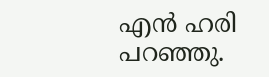എൻ ഹരി പറഞ്ഞു.